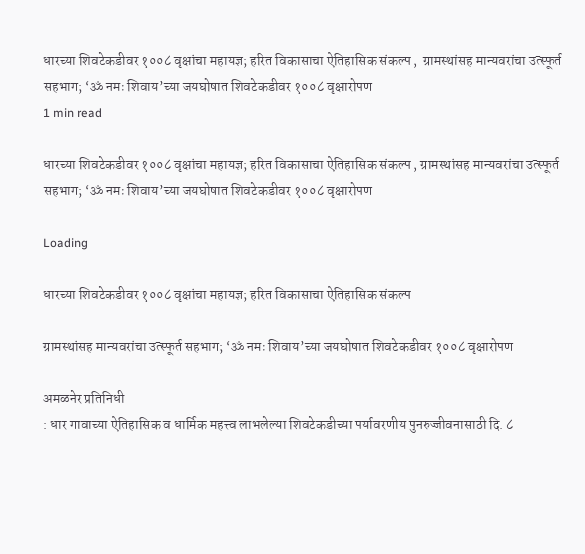धारच्या शिवटेकडीवर १००८ वृक्षांचा महायज्ञ; हरित विकासाचा ऐतिहासिक संकल्प ,  ग्रामस्थांसह मान्यवरांचा उत्स्फूर्त सहभाग; ‘ॐ नमः शिवाय’च्या जयघोषात शिवटेकडीवर १००८ वृक्षारोपण
1 min read

धारच्या शिवटेकडीवर १००८ वृक्षांचा महायज्ञ; हरित विकासाचा ऐतिहासिक संकल्प , ग्रामस्थांसह मान्यवरांचा उत्स्फूर्त सहभाग; ‘ॐ नमः शिवाय’च्या जयघोषात शिवटेकडीवर १००८ वृक्षारोपण

Loading

धारच्या शिवटेकडीवर १००८ वृक्षांचा महायज्ञ; हरित विकासाचा ऐतिहासिक संकल्प

ग्रामस्थांसह मान्यवरांचा उत्स्फूर्त सहभाग; ‘ॐ नमः शिवाय’च्या जयघोषात शिवटेकडीवर १००८ वृक्षारोपण

अमळनेर प्रतिनिधी
: धार गावाच्या ऐतिहासिक व धार्मिक महत्त्व लाभलेल्या शिवटेकडीच्या पर्यावरणीय पुनरुज्जीवनासाठी दि. ८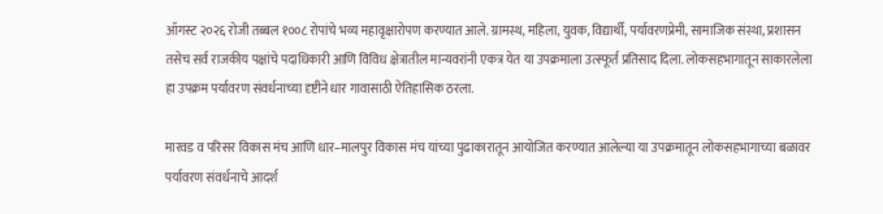ऑगस्ट २०२६ रोजी तब्बल १००८ रोपांचे भव्य महावृक्षारोपण करण्यात आले. ग्रामस्थ, महिला, युवक, विद्यार्थी, पर्यावरणप्रेमी, सामाजिक संस्था, प्रशासन तसेच सर्व राजकीय पक्षांचे पदाधिकारी आणि विविध क्षेत्रातील मान्यवरांनी एकत्र येत या उपक्रमाला उत्स्फूर्त प्रतिसाद दिला. लोकसहभागातून साकारलेला हा उपक्रम पर्यावरण संवर्धनाच्या दृष्टीने धार गावासाठी ऐतिहासिक ठरला.

मारवड व परिसर विकास मंच आणि धार–मालपुर विकास मंच यांच्या पुढाकारातून आयोजित करण्यात आलेल्या या उपक्रमातून लोकसहभागाच्या बळावर पर्यावरण संवर्धनाचे आदर्श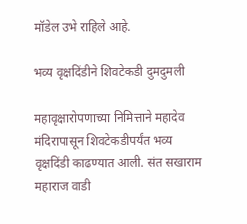मॉडेल उभे राहिले आहे.

भव्य वृक्षदिंडीने शिवटेकडी दुमदुमली

महावृक्षारोपणाच्या निमित्ताने महादेव मंदिरापासून शिवटेकडीपर्यंत भव्य वृक्षदिंडी काढण्यात आली. संत सखाराम महाराज वाडी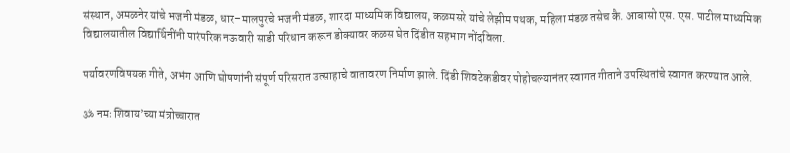संस्थान, अमळनेर यांचे भजनी मंडळ, धार–मालपुरचे भजनी मंडळ, शारदा माध्यमिक विद्यालय, कळमसरे यांचे लेझीम पथक, महिला मंडळ तसेच कै. आबासो एस. एस. पाटील माध्यमिक विद्यालयातील विद्यार्थिनींनी पारंपरिक नऊवारी साडी परिधान करून डोक्यावर कळस घेत दिंडीत सहभाग नोंदविला.

पर्यावरणविषयक गीते, अभंग आणि घोषणांनी संपूर्ण परिसरात उत्साहाचे वातावरण निर्माण झाले. दिंडी शिवटेकडीवर पोहोचल्यानंतर स्वागत गीताने उपस्थितांचे स्वागत करण्यात आले.

ॐ नमः शिवाय’च्या मंत्रोच्चारात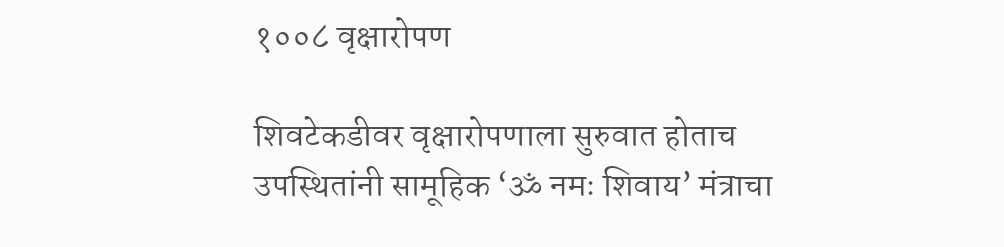१००८ वृक्षारोपण

शिवटेकडीवर वृक्षारोपणाला सुरुवात होताच उपस्थितांनी सामूहिक ‘ॐ नमः शिवाय’ मंत्राचा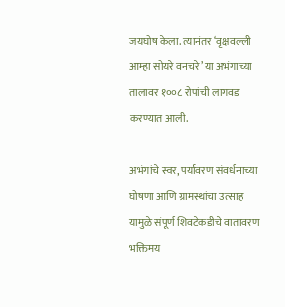जयघोष केला. त्यानंतर ‘वृक्षवल्ली आम्हा सोयरे वनचरे’ या अभंगाच्या तालावर १००८ रोपांची लागवड करण्यात आली.

अभंगांचे स्वर, पर्यावरण संवर्धनाच्या घोषणा आणि ग्रामस्थांचा उत्साह यामुळे संपूर्ण शिवटेकडीचे वातावरण भक्तिमय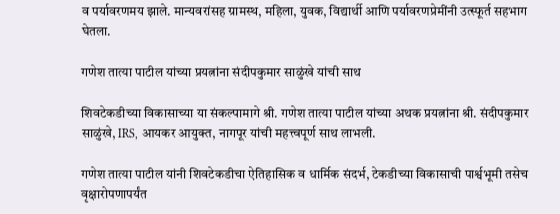व पर्यावरणमय झाले. मान्यवरांसह ग्रामस्थ, महिला, युवक, विद्यार्थी आणि पर्यावरणप्रेमींनी उत्स्फूर्त सहभाग घेतला.

गणेश तात्या पाटील यांच्या प्रयत्नांना संदीपकुमार साळुंखे यांची साथ

शिवटेकडीच्या विकासाच्या या संकल्पामागे श्री. गणेश तात्या पाटील यांच्या अथक प्रयत्नांना श्री. संदीपकुमार साळुंखे, IRS, आयकर आयुक्त, नागपूर यांची महत्त्वपूर्ण साथ लाभली.

गणेश तात्या पाटील यांनी शिवटेकडीचा ऐतिहासिक व धार्मिक संदर्भ, टेकडीच्या विकासाची पार्श्वभूमी तसेच वृक्षारोपणापर्यंत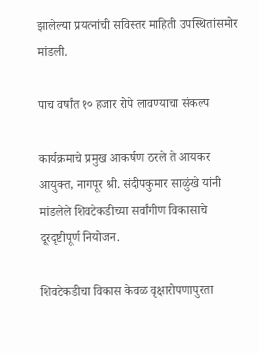झालेल्या प्रयत्नांची सविस्तर माहिती उपस्थितांसमोर मांडली.

पाच वर्षांत १० हजार रोपे लावण्याचा संकल्प

कार्यक्रमाचे प्रमुख आकर्षण ठरले ते आयकर आयुक्त, नागपूर श्री. संदीपकुमार साळुंखे यांनी मांडलेले शिवटेकडीच्या सर्वांगीण विकासाचे दूरदृष्टीपूर्ण नियोजन.

शिवटेकडीचा विकास केवळ वृक्षारोपणापुरता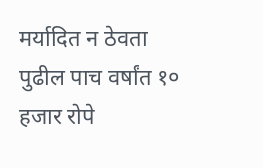मर्यादित न ठेवता पुढील पाच वर्षांत १० हजार रोपे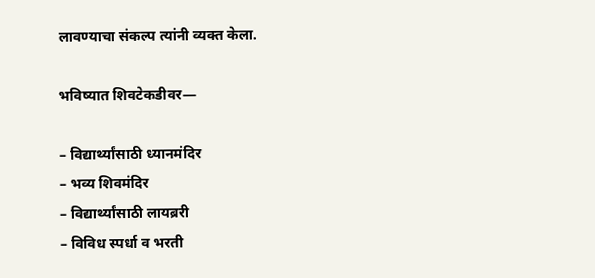लावण्याचा संकल्प त्यांनी व्यक्त केला.

भविष्यात शिवटेकडीवर—

– विद्यार्थ्यांसाठी ध्यानमंदिर
– भव्य शिवमंदिर
– विद्यार्थ्यांसाठी लायब्ररी
– विविध स्पर्धा व भरती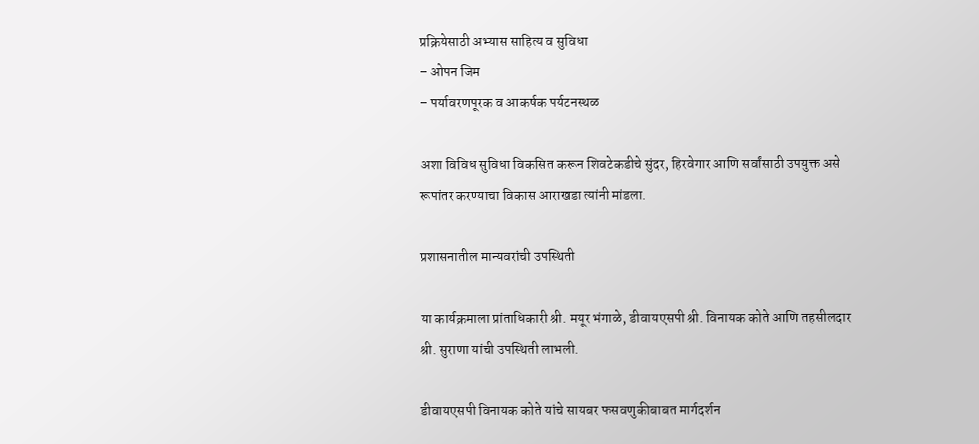प्रक्रियेसाठी अभ्यास साहित्य व सुविधा
– ओपन जिम
– पर्यावरणपूरक व आकर्षक पर्यटनस्थळ

अशा विविध सुविधा विकसित करून शिवटेकडीचे सुंदर, हिरवेगार आणि सर्वांसाठी उपयुक्त असे रूपांतर करण्याचा विकास आराखडा त्यांनी मांडला.

प्रशासनातील मान्यवरांची उपस्थिती

या कार्यक्रमाला प्रांताधिकारी श्री. मयूर भंगाळे, डीवायएसपी श्री. विनायक कोते आणि तहसीलदार श्री. सुराणा यांची उपस्थिती लाभली.

डीवायएसपी विनायक कोते यांचे सायबर फसवणुकीबाबत मार्गदर्शन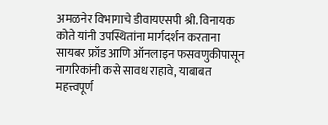अमळनेर विभागाचे डीवायएसपी श्री. विनायक कोते यांनी उपस्थितांना मार्गदर्शन करताना सायबर फ्रॉड आणि ऑनलाइन फसवणुकीपासून नागरिकांनी कसे सावध राहावे, याबाबत महत्त्वपूर्ण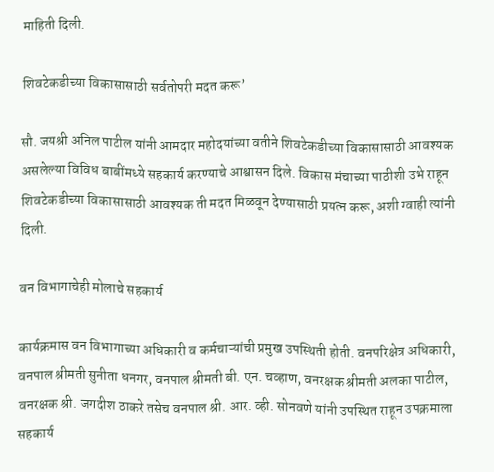माहिती दिली.

शिवटेकडीच्या विकासासाठी सर्वतोपरी मदत करू’

सौ. जयश्री अनिल पाटील यांनी आमदार महोदयांच्या वतीने शिवटेकडीच्या विकासासाठी आवश्यक असलेल्या विविध बाबींमध्ये सहकार्य करण्याचे आश्वासन दिले. विकास मंचाच्या पाठीशी उभे राहून शिवटेकडीच्या विकासासाठी आवश्यक ती मदत मिळवून देण्यासाठी प्रयत्न करू, अशी ग्वाही त्यांनी दिली.

वन विभागाचेही मोलाचे सहकार्य

कार्यक्रमास वन विभागाच्या अधिकारी व कर्मचाऱ्यांची प्रमुख उपस्थिती होती. वनपरिक्षेत्र अधिकारी, वनपाल श्रीमती सुनीता धनगर, वनपाल श्रीमती बी. एन. चव्हाण, वनरक्षक श्रीमती अलका पाटील, वनरक्षक श्री. जगदीश ठाकरे तसेच वनपाल श्री. आर. व्ही. सोनवणे यांनी उपस्थित राहून उपक्रमाला सहकार्य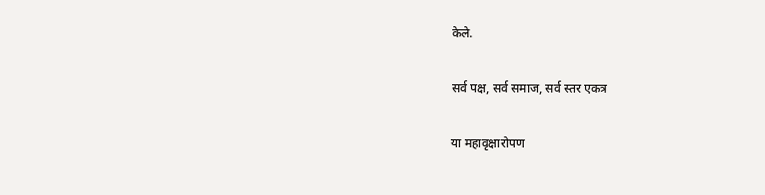केले.

सर्व पक्ष, सर्व समाज, सर्व स्तर एकत्र

या महावृक्षारोपण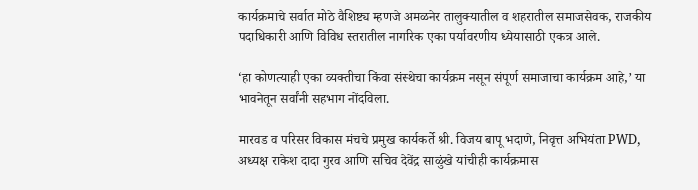कार्यक्रमाचे सर्वात मोठे वैशिष्ट्य म्हणजे अमळनेर तालुक्यातील व शहरातील समाजसेवक, राजकीय पदाधिकारी आणि विविध स्तरातील नागरिक एका पर्यावरणीय ध्येयासाठी एकत्र आले.

‘हा कोणत्याही एका व्यक्तीचा किंवा संस्थेचा कार्यक्रम नसून संपूर्ण समाजाचा कार्यक्रम आहे,’ या भावनेतून सर्वांनी सहभाग नोंदविला.

मारवड व परिसर विकास मंचचे प्रमुख कार्यकर्ते श्री. विजय बापू भदाणे, निवृत्त अभियंता PWD, अध्यक्ष राकेश दादा गुरव आणि सचिव देवेंद्र साळुंखे यांचीही कार्यक्रमास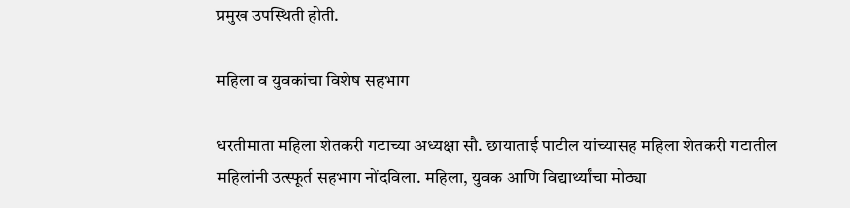प्रमुख उपस्थिती होती.

महिला व युवकांचा विशेष सहभाग

धरतीमाता महिला शेतकरी गटाच्या अध्यक्षा सौ. छायाताई पाटील यांच्यासह महिला शेतकरी गटातील महिलांनी उत्स्फूर्त सहभाग नोंदविला. महिला, युवक आणि विद्यार्थ्यांचा मोठ्या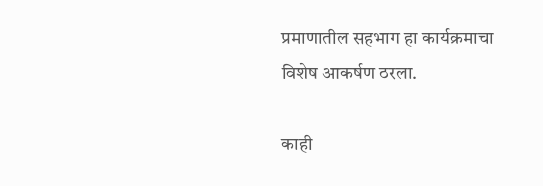प्रमाणातील सहभाग हा कार्यक्रमाचा विशेष आकर्षण ठरला.

काही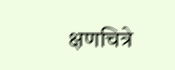क्षणचित्रे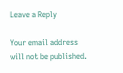Leave a Reply

Your email address will not be published.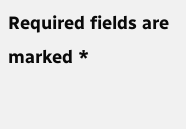Required fields are marked *